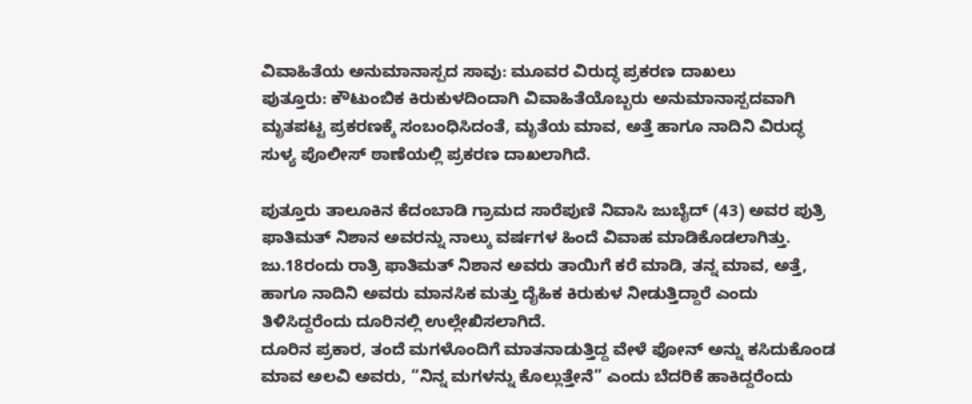ವಿವಾಹಿತೆಯ ಅನುಮಾನಾಸ್ಪದ ಸಾವು: ಮೂವರ ವಿರುದ್ಧ ಪ್ರಕರಣ ದಾಖಲು
ಪುತ್ತೂರು: ಕೌಟುಂಬಿಕ ಕಿರುಕುಳದಿಂದಾಗಿ ವಿವಾಹಿತೆಯೊಬ್ಬರು ಅನುಮಾನಾಸ್ಪದವಾಗಿ ಮೃತಪಟ್ಟ ಪ್ರಕರಣಕ್ಕೆ ಸಂಬಂಧಿಸಿದಂತೆ, ಮೃತೆಯ ಮಾವ, ಅತ್ತೆ ಹಾಗೂ ನಾದಿನಿ ವಿರುದ್ಧ ಸುಳ್ಯ ಪೊಲೀಸ್ ಠಾಣೆಯಲ್ಲಿ ಪ್ರಕರಣ ದಾಖಲಾಗಿದೆ.

ಪುತ್ತೂರು ತಾಲೂಕಿನ ಕೆದಂಬಾಡಿ ಗ್ರಾಮದ ಸಾರೆಪುಣಿ ನಿವಾಸಿ ಜುಬೈದ್ (43) ಅವರ ಪುತ್ರಿ ಫಾತಿಮತ್ ನಿಶಾನ ಅವರನ್ನು ನಾಲ್ಕು ವರ್ಷಗಳ ಹಿಂದೆ ವಿವಾಹ ಮಾಡಿಕೊಡಲಾಗಿತ್ತು. ಜು.18ರಂದು ರಾತ್ರಿ ಫಾತಿಮತ್ ನಿಶಾನ ಅವರು ತಾಯಿಗೆ ಕರೆ ಮಾಡಿ, ತನ್ನ ಮಾವ, ಅತ್ತೆ, ಹಾಗೂ ನಾದಿನಿ ಅವರು ಮಾನಸಿಕ ಮತ್ತು ದೈಹಿಕ ಕಿರುಕುಳ ನೀಡುತ್ತಿದ್ದಾರೆ ಎಂದು ತಿಳಿಸಿದ್ದರೆಂದು ದೂರಿನಲ್ಲಿ ಉಲ್ಲೇಖಿಸಲಾಗಿದೆ.
ದೂರಿನ ಪ್ರಕಾರ, ತಂದೆ ಮಗಳೊಂದಿಗೆ ಮಾತನಾಡುತ್ತಿದ್ದ ವೇಳೆ ಫೋನ್ ಅನ್ನು ಕಸಿದುಕೊಂಡ ಮಾವ ಅಲವಿ ಅವರು, “ನಿನ್ನ ಮಗಳನ್ನು ಕೊಲ್ಲುತ್ತೇನೆ” ಎಂದು ಬೆದರಿಕೆ ಹಾಕಿದ್ದರೆಂದು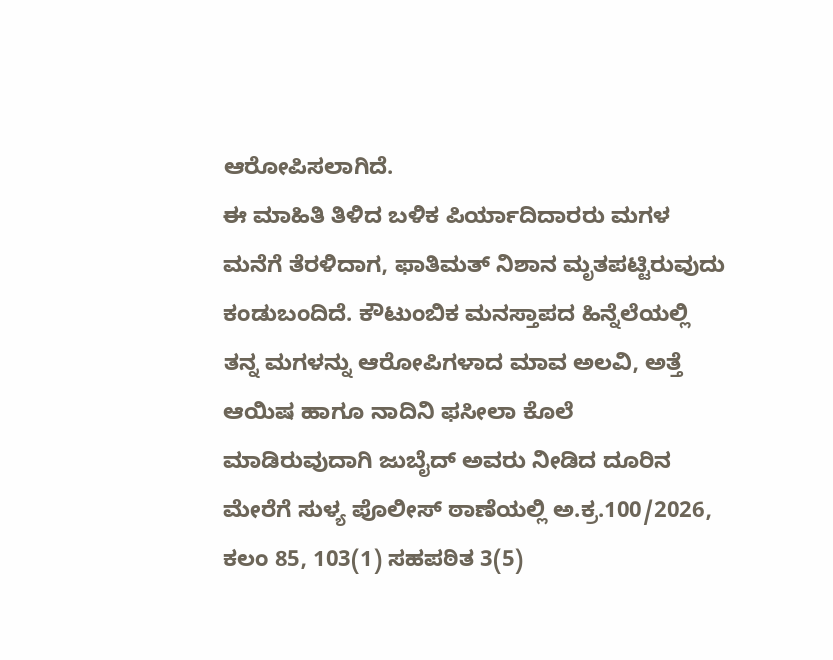ಆರೋಪಿಸಲಾಗಿದೆ.
ಈ ಮಾಹಿತಿ ತಿಳಿದ ಬಳಿಕ ಪಿರ್ಯಾದಿದಾರರು ಮಗಳ ಮನೆಗೆ ತೆರಳಿದಾಗ, ಫಾತಿಮತ್ ನಿಶಾನ ಮೃತಪಟ್ಟಿರುವುದು ಕಂಡುಬಂದಿದೆ. ಕೌಟುಂಬಿಕ ಮನಸ್ತಾಪದ ಹಿನ್ನೆಲೆಯಲ್ಲಿ ತನ್ನ ಮಗಳನ್ನು ಆರೋಪಿಗಳಾದ ಮಾವ ಅಲವಿ, ಅತ್ತೆ ಆಯಿಷ ಹಾಗೂ ನಾದಿನಿ ಫಸೀಲಾ ಕೊಲೆ ಮಾಡಿರುವುದಾಗಿ ಜುಬೈದ್ ಅವರು ನೀಡಿದ ದೂರಿನ ಮೇರೆಗೆ ಸುಳ್ಯ ಪೊಲೀಸ್ ಠಾಣೆಯಲ್ಲಿ ಅ.ಕ್ರ.100/2026, ಕಲಂ 85, 103(1) ಸಹಪಠಿತ 3(5)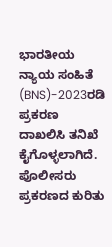ಭಾರತೀಯ ನ್ಯಾಯ ಸಂಹಿತೆ (BNS)-2023ರಡಿ ಪ್ರಕರಣ ದಾಖಲಿಸಿ ತನಿಖೆ ಕೈಗೊಳ್ಳಲಾಗಿದೆ. ಪೊಲೀಸರು ಪ್ರಕರಣದ ಕುರಿತು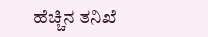ಹೆಚ್ಚಿನ ತನಿಖೆ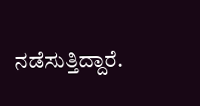ನಡೆಸುತ್ತಿದ್ದಾರೆ.